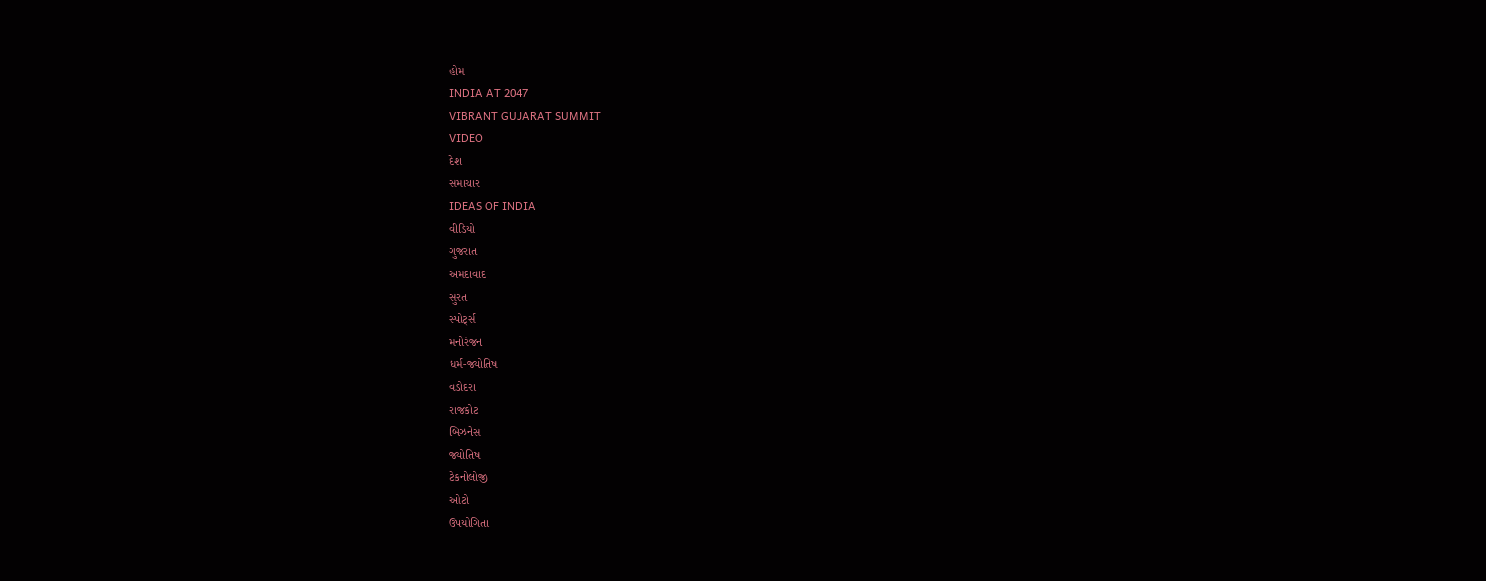હોમ
INDIA AT 2047
VIBRANT GUJARAT SUMMIT
VIDEO
દેશ
સમાચાર
IDEAS OF INDIA
વીડિયો
ગુજરાત
અમદાવાદ
સુરત
સ્પોર્ટ્સ
મનોરંજન
ધર્મ-જ્યોતિષ
વડોદરા
રાજકોટ
બિઝનેસ
જ્યોતિષ
ટેકનોલોજી
ઓટો
ઉપયોગિતા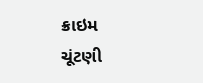ક્રાઇમ
ચૂંટણી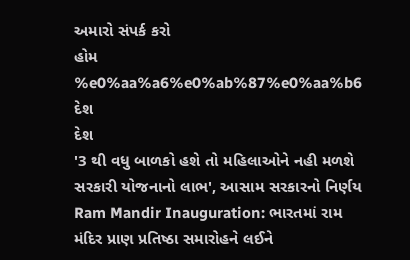અમારો સંપર્ક કરો
હોમ
%e0%aa%a6%e0%ab%87%e0%aa%b6
દેશ
દેશ
'3 થી વધુ બાળકો હશે તો મહિલાઓને નહી મળશે સરકારી યોજનાનો લાભ', આસામ સરકારનો નિર્ણય
Ram Mandir Inauguration: ભારતમાં રામ મંદિર પ્રાણ પ્રતિષ્ઠા સમારોહને લઈને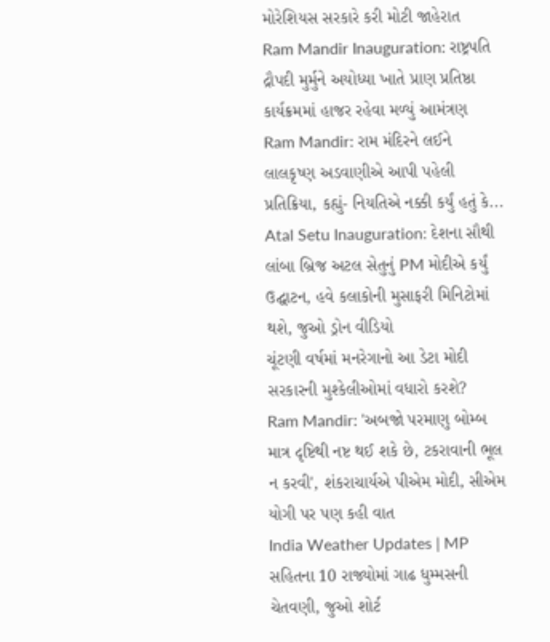મોરેશિયસ સરકારે કરી મોટી જાહેરાત
Ram Mandir Inauguration: રાષ્ટ્રપતિ દ્રૌપદી મુર્મુને અયોધ્યા ખાતે પ્રાણ પ્રતિષ્ઠા કાર્યક્રમમાં હાજર રહેવા મળ્યું આમંત્રણ
Ram Mandir: રામ મંદિરને લઈને લાલકૃષ્ણ અડવાણીએ આપી પહેલી પ્રતિક્રિયા, કહ્યું- નિયતિએ નક્કી કર્યું હતું કે...
Atal Setu Inauguration: દેશના સૌથી લાંબા બ્રિજ અટલ સેતુનું PM મોદીએ કર્યું ઉદ્ઘાટન, હવે કલાકોની મુસાફરી મિનિટોમાં થશે, જુઓ ડ્રોન વીડિયો
ચૂંટણી વર્ષમાં મનરેગાનો આ ડેટા મોદી સરકારની મુશ્કેલીઓમાં વધારો કરશે?
Ram Mandir: 'અબજો પરમાણુ બોમ્બ માત્ર દૃષ્ટિથી નષ્ટ થઈ શકે છે, ટકરાવાની ભૂલ ન કરવી', શંકરાચાર્યએ પીએમ મોદી, સીએમ યોગી પર પણ કહી વાત
India Weather Updates | MP સહિતના 10 રાજ્યોમાં ગાઢ ધુમ્મસની ચેતવણી, જુઓ શોર્ટ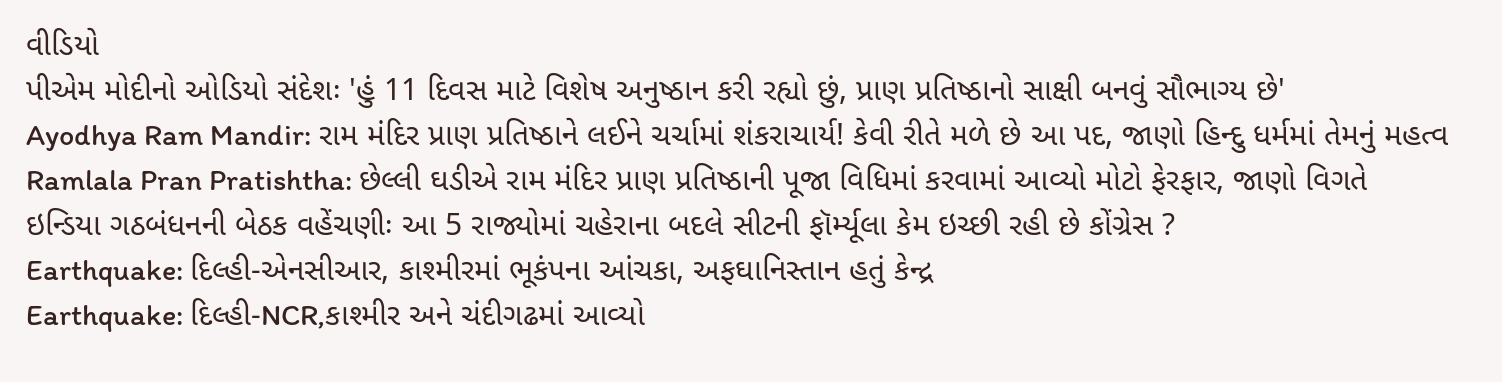વીડિયો
પીએમ મોદીનો ઓડિયો સંદેશઃ 'હું 11 દિવસ માટે વિશેષ અનુષ્ઠાન કરી રહ્યો છું, પ્રાણ પ્રતિષ્ઠાનો સાક્ષી બનવું સૌભાગ્ય છે'
Ayodhya Ram Mandir: રામ મંદિર પ્રાણ પ્રતિષ્ઠાને લઈને ચર્ચામાં શંકરાચાર્ય! કેવી રીતે મળે છે આ પદ, જાણો હિન્દુ ધર્મમાં તેમનું મહત્વ
Ramlala Pran Pratishtha: છેલ્લી ઘડીએ રામ મંદિર પ્રાણ પ્રતિષ્ઠાની પૂજા વિધિમાં કરવામાં આવ્યો મોટો ફેરફાર, જાણો વિગતે
ઇન્ડિયા ગઠબંધનની બેઠક વહેંચણીઃ આ 5 રાજ્યોમાં ચહેરાના બદલે સીટની ફૉર્મ્યૂલા કેમ ઇચ્છી રહી છે કોંગ્રેસ ?
Earthquake: દિલ્હી-એનસીઆર, કાશ્મીરમાં ભૂકંપના આંચકા, અફઘાનિસ્તાન હતું કેન્દ્ર
Earthquake: દિલ્હી-NCR,કાશ્મીર અને ચંદીગઢમાં આવ્યો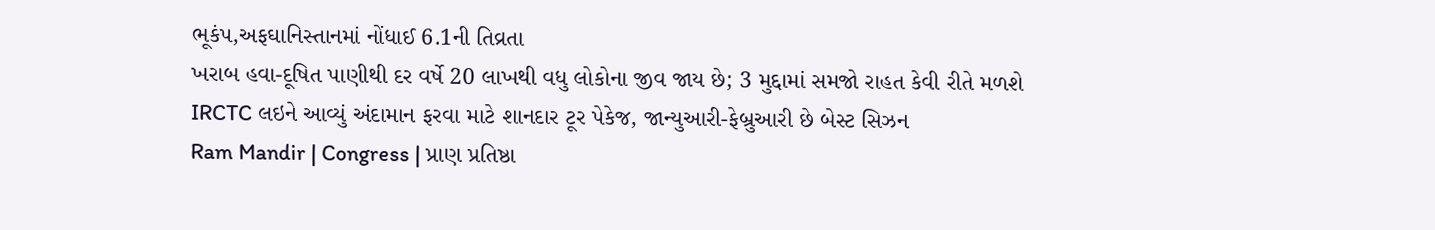ભૂકંપ,અફઘાનિસ્તાનમાં નોંધાઈ 6.1ની તિવ્રતા
ખરાબ હવા-દૂષિત પાણીથી દર વર્ષે 20 લાખથી વધુ લોકોના જીવ જાય છે; 3 મુદ્દામાં સમજો રાહત કેવી રીતે મળશે
IRCTC લઇને આવ્યું અંદામાન ફરવા માટે શાનદાર ટૂર પેકેજ, જાન્યુઆરી-ફેબ્રુઆરી છે બેસ્ટ સિઝન
Ram Mandir | Congress | પ્રાણ પ્રતિષ્ઠા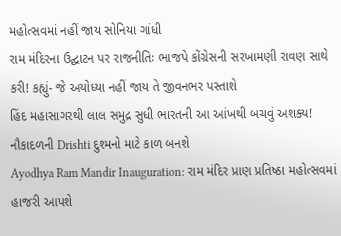મહોત્સવમાં નહીં જાય સોનિયા ગાંધી
રામ મંદિરના ઉદ્ઘાટન પર રાજનીતિઃ ભાજપે કોંગ્રેસની સરખામણી રાવણ સાથે કરી! કહ્યું- જે અયોધ્યા નહીં જાય તે જીવનભર પસ્તાશે
હિંદ મહાસાગરથી લાલ સમુદ્ર સુધી ભારતની આ આંખથી બચવું અશક્ય! નૌકાદળની Drishti દુશ્મનો માટે કાળ બનશે
Ayodhya Ram Mandir Inauguration: રામ મંદિર પ્રાણ પ્રતિષ્ઠા મહોત્સવમાં હાજરી આપશે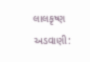લાલકૃષ્ણ અડવાણી: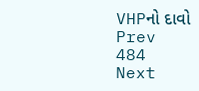VHPનો દાવો
Prev
484
Next